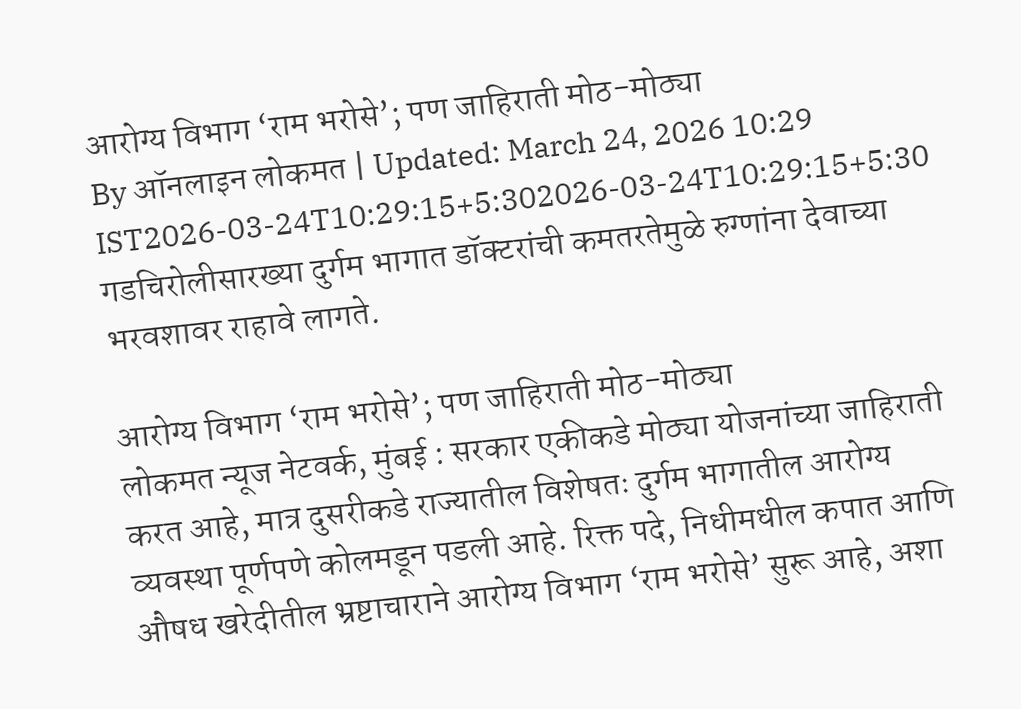आरोग्य विभाग ‘राम भरोसे’; पण जाहिराती मोठ-मोठ्या
By ऑनलाइन लोकमत | Updated: March 24, 2026 10:29 IST2026-03-24T10:29:15+5:302026-03-24T10:29:15+5:30
गडचिरोलीसारख्या दुर्गम भागात डॉक्टरांची कमतरतेमुळे रुग्णांना देवाच्या भरवशावर राहावे लागते.

आरोग्य विभाग ‘राम भरोसे’; पण जाहिराती मोठ-मोठ्या
लोकमत न्यूज नेटवर्क, मुंबई : सरकार एकीकडे मोठ्या योजनांच्या जाहिराती करत आहे, मात्र दुसरीकडे राज्यातील विशेषतः दुर्गम भागातील आरोग्य व्यवस्था पूर्णपणे कोलमडून पडली आहे. रिक्त पदे, निधीमधील कपात आणि औषध खरेदीतील भ्रष्टाचाराने आरोग्य विभाग ‘राम भरोसे’ सुरू आहे, अशा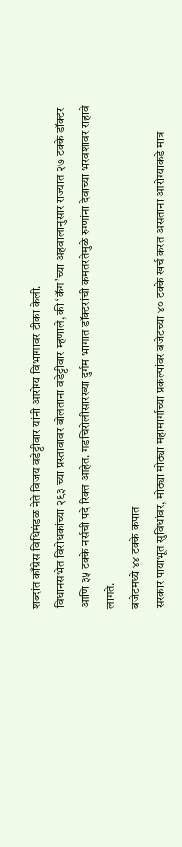शब्दांत काँग्रेस विधिमंडळ नेते विजय वडेट्टीवार यांनी आरोग्य विभागावर टीका केली.
विधानसभेत विरोधकांच्या २९३ च्या प्रस्तावावर बोलताना वडेट्टीवार म्हणाले, की ‘कॅग’च्या अहवालानुसार राज्यात २७ टक्के डॉक्टर आणि ३५ टक्के नर्सची पदे रिक्त आहेत. गडचिरोलीसारख्या दुर्गम भागात डॉक्टरांची कमतरतेमुळे रुग्णांना देवाच्या भरवशावर राहावे लागते.
बजेटमध्ये ४४ टक्के कपात
सरकार पायाभूत सुविधांवर, मोठ्या मोठ्या महामार्गाच्या प्रकल्पांवर बजेटच्या ४० टक्के खर्च करत असताना आरोग्याकडे मात्र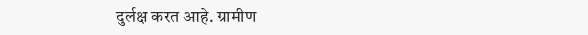दुर्लक्ष करत आहे. ग्रामीण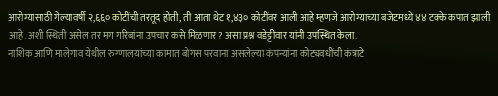आरोग्यासाठी गेल्यावर्षी २,६६० कोटींची तरतूद होती, ती आता थेट १,४३० कोटींवर आली आहे म्हणजे आरोग्याच्या बजेटमध्ये ४४ टक्के कपात झाली आहे. अशी स्थिती असेल तर मग गरिबांना उपचार कसे मिळणार? असा प्रश्न वडेट्टीवार यांनी उपस्थित केला.
नाशिक आणि मालेगाव येथील रुग्णालयांच्या कामात बोगस परवाना असलेल्या कंपन्यांना कोट्यवधींची कंत्राटे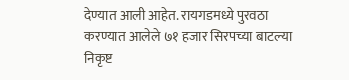देण्यात आली आहेत. रायगडमध्ये पुरवठा करण्यात आलेले ७१ हजार सिरपच्या बाटल्या निकृष्ट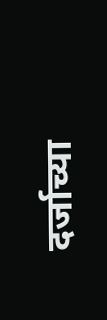दर्जाच्या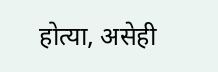होत्या, असेही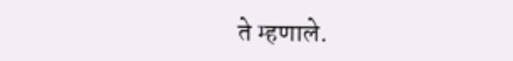ते म्हणाले.